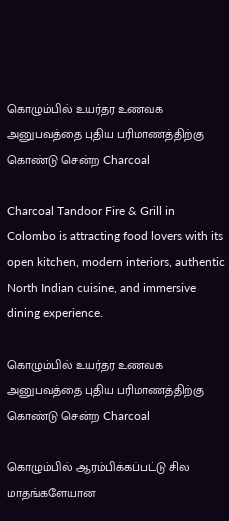கொழும்பில் உயர்தர உணவக அனுபவத்தை புதிய பரிமாணத்திற்கு கொண்டு சென்ற Charcoal

Charcoal Tandoor Fire & Grill in Colombo is attracting food lovers with its open kitchen, modern interiors, authentic North Indian cuisine, and immersive dining experience.

கொழும்பில் உயர்தர உணவக அனுபவத்தை புதிய பரிமாணத்திற்கு கொண்டு சென்ற Charcoal

கொழும்பில் ஆரம்பிக்கப்பட்டு சில மாதங்களேயான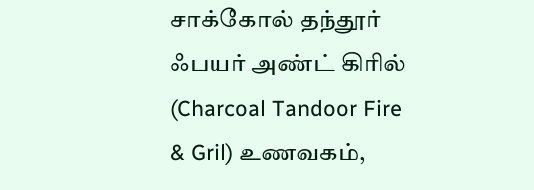சாக்கோல் தந்தூர் ஃபயர் அண்ட் கிரில் (Charcoal Tandoor Fire & Gril) உணவகம்,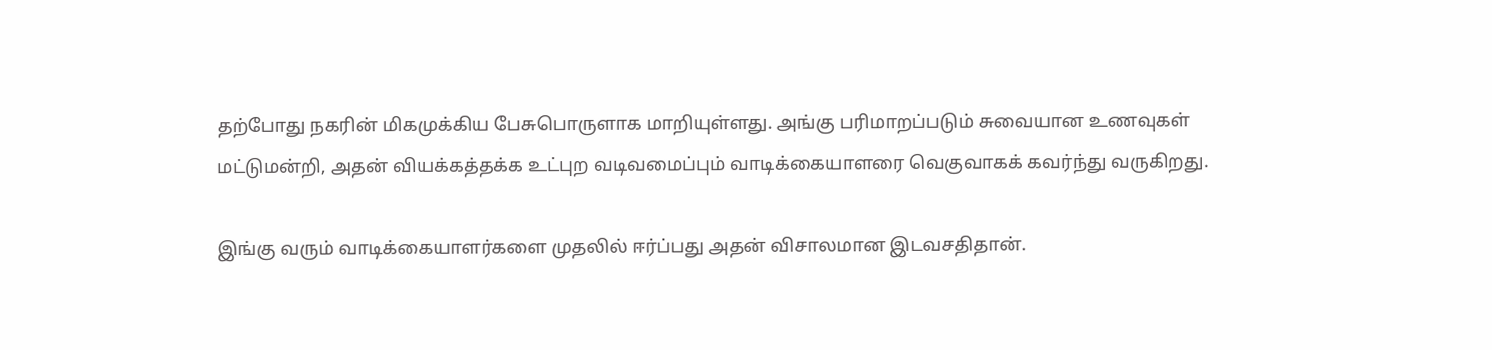தற்போது நகரின் மிகமுக்கிய பேசுபொருளாக மாறியுள்ளது. அங்கு பரிமாறப்படும் சுவையான உணவுகள் மட்டுமன்றி, அதன் வியக்கத்தக்க உட்புற வடிவமைப்பும் வாடிக்கையாளரை வெகுவாகக் கவர்ந்து வருகிறது.

இங்கு வரும் வாடிக்கையாளர்களை முதலில் ஈர்ப்பது அதன் விசாலமான இடவசதிதான்.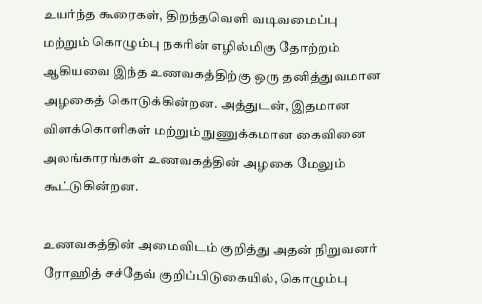உயர்ந்த கூரைகள், திறந்தவெளி வடிவமைப்பு மற்றும் கொழும்பு நகரின் எழில்மிகு தோற்றம் ஆகியவை இந்த உணவகத்திற்கு ஒரு தனித்துவமான அழகைத் கொடுக்கின்றன. அத்துடன், இதமான விளக்கொளிகள் மற்றும் நுணுக்கமான கைவினை அலங்காரங்கள் உணவகத்தின் அழகை மேலும் கூட்டுகின்றன.

உணவகத்தின் அமைவிடம் குறித்து அதன் நிறுவனர் ரோஹித் சச்தேவ் குறிப்பிடுகையில், கொழும்பு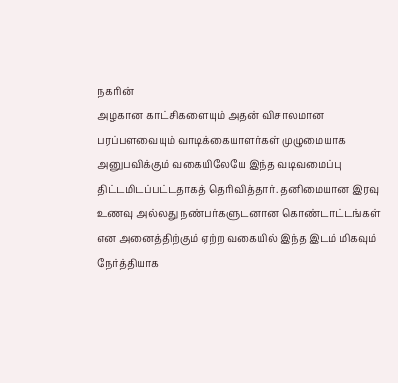நகரின்
அழகான காட்சிகளையும் அதன் விசாலமான பரப்பளவையும் வாடிக்கையாளர்கள் முழுமையாக அனுபவிக்கும் வகையிலேயே இந்த வடிவமைப்பு திட்டமிடப்பட்டதாகத் தெரிவித்தார். தனிமையான இரவு உணவு அல்லது நண்பர்களுடனான கொண்டாட்டங்கள் என அனைத்திற்கும் ஏற்ற வகையில் இந்த இடம் மிகவும் நேர்த்தியாக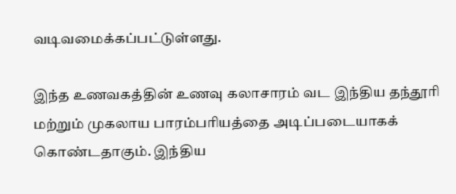வடிவமைக்கப்பட்டுள்ளது.

இந்த உணவகத்தின் உணவு கலாசாரம் வட இந்திய தந்தூரி மற்றும் முகலாய பாரம்பரியத்தை அடிப்படையாகக் கொண்டதாகும். இந்திய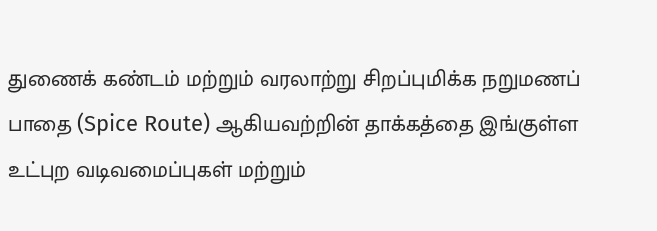துணைக் கண்டம் மற்றும் வரலாற்று சிறப்புமிக்க நறுமணப் பாதை (Spice Route) ஆகியவற்றின் தாக்கத்தை இங்குள்ள உட்புற வடிவமைப்புகள் மற்றும்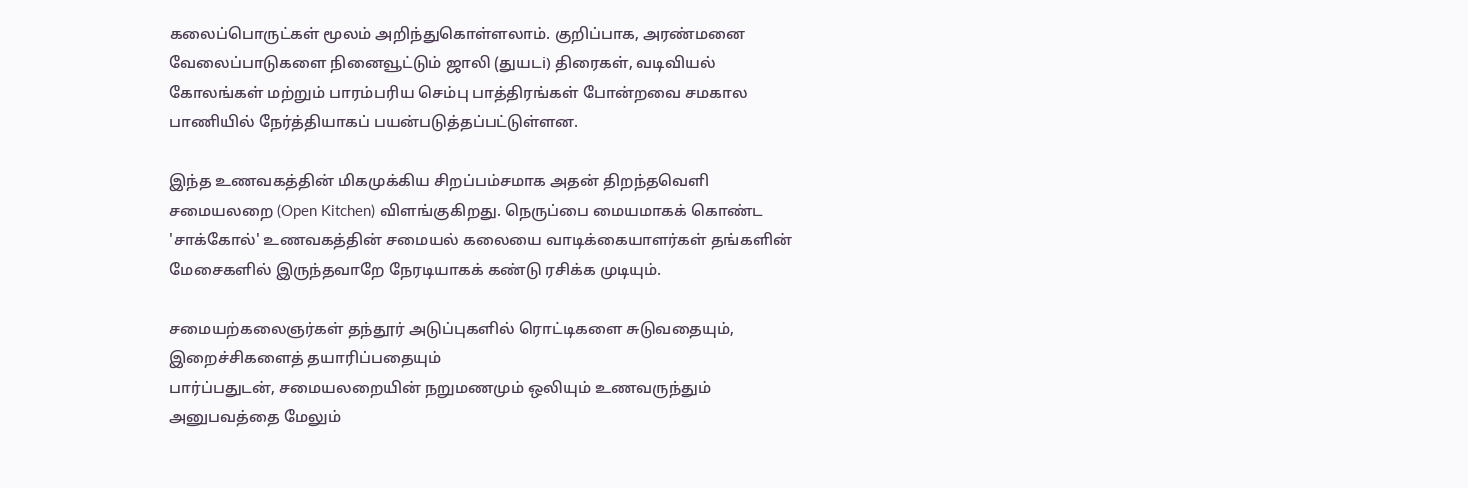கலைப்பொருட்கள் மூலம் அறிந்துகொள்ளலாம். குறிப்பாக, அரண்மனை வேலைப்பாடுகளை நினைவூட்டும் ஜாலி (துயடi) திரைகள், வடிவியல் கோலங்கள் மற்றும் பாரம்பரிய செம்பு பாத்திரங்கள் போன்றவை சமகால பாணியில் நேர்த்தியாகப் பயன்படுத்தப்பட்டுள்ளன.

இந்த உணவகத்தின் மிகமுக்கிய சிறப்பம்சமாக அதன் திறந்தவெளி சமையலறை (Open Kitchen) விளங்குகிறது. நெருப்பை மையமாகக் கொண்ட 'சாக்கோல்' உணவகத்தின் சமையல் கலையை வாடிக்கையாளர்கள் தங்களின் மேசைகளில் இருந்தவாறே நேரடியாகக் கண்டு ரசிக்க முடியும்.

சமையற்கலைஞர்கள் தந்தூர் அடுப்புகளில் ரொட்டிகளை சுடுவதையும், இறைச்சிகளைத் தயாரிப்பதையும்
பார்ப்பதுடன், சமையலறையின் நறுமணமும் ஒலியும் உணவருந்தும் அனுபவத்தை மேலும்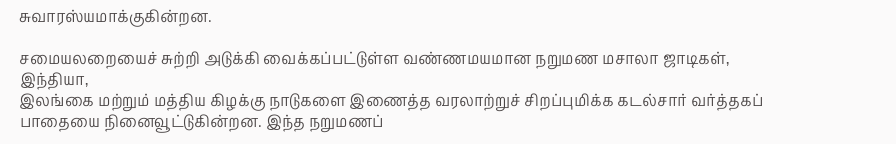சுவாரஸ்யமாக்குகின்றன.

சமையலறையைச் சுற்றி அடுக்கி வைக்கப்பட்டுள்ள வண்ணமயமான நறுமண மசாலா ஜாடிகள், இந்தியா,
இலங்கை மற்றும் மத்திய கிழக்கு நாடுகளை இணைத்த வரலாற்றுச் சிறப்புமிக்க கடல்சார் வர்த்தகப் பாதையை நினைவூட்டுகின்றன. இந்த நறுமணப்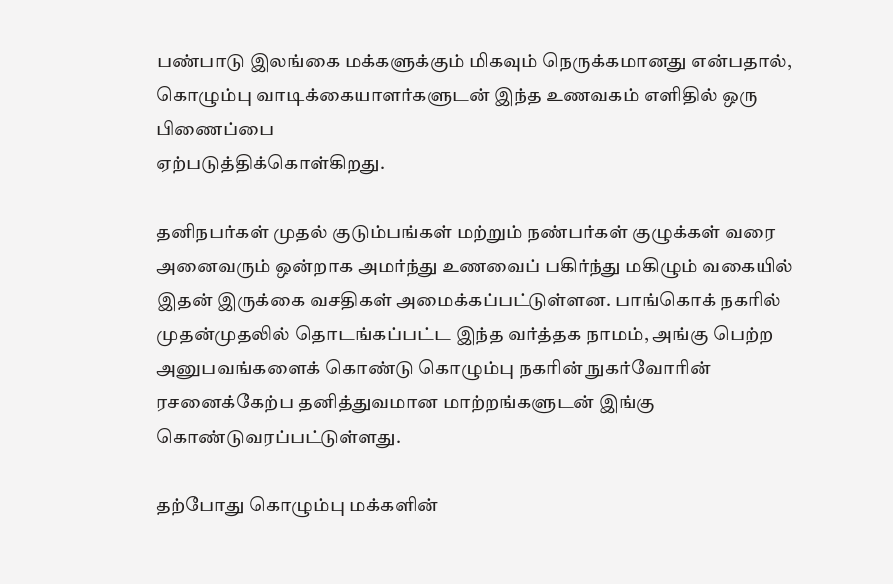பண்பாடு இலங்கை மக்களுக்கும் மிகவும் நெருக்கமானது என்பதால், கொழும்பு வாடிக்கையாளர்களுடன் இந்த உணவகம் எளிதில் ஒரு பிணைப்பை
ஏற்படுத்திக்கொள்கிறது.

தனிநபர்கள் முதல் குடும்பங்கள் மற்றும் நண்பர்கள் குழுக்கள் வரை அனைவரும் ஒன்றாக அமர்ந்து உணவைப் பகிர்ந்து மகிழும் வகையில் இதன் இருக்கை வசதிகள் அமைக்கப்பட்டுள்ளன. பாங்கொக் நகரில்
முதன்முதலில் தொடங்கப்பட்ட இந்த வர்த்தக நாமம், அங்கு பெற்ற அனுபவங்களைக் கொண்டு கொழும்பு நகரின் நுகர்வோரின் ரசனைக்கேற்ப தனித்துவமான மாற்றங்களுடன் இங்கு கொண்டுவரப்பட்டுள்ளது.

தற்போது கொழும்பு மக்களின்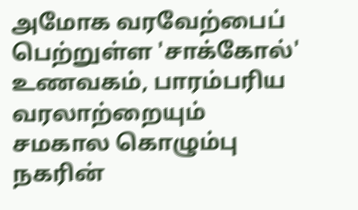அமோக வரவேற்பைப் பெற்றுள்ள 'சாக்கோல்' உணவகம், பாரம்பரிய
வரலாற்றையும் சமகால கொழும்பு நகரின்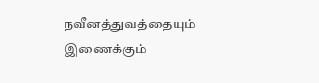நவீனத்துவத்தையும் இணைக்கும்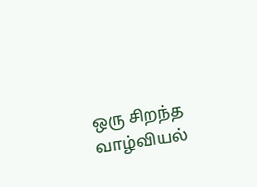ஒரு சிறந்த வாழ்வியல்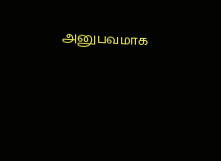அனுபவமாக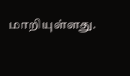மாறியுள்ளது.